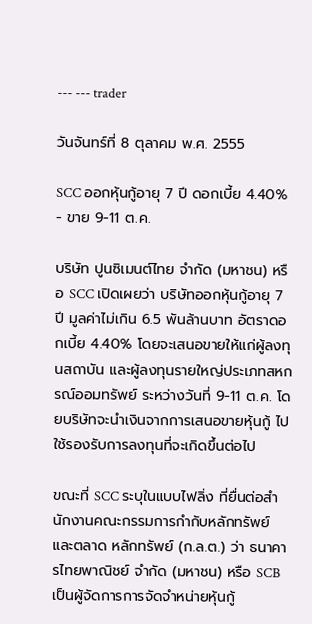--- --- trader

วันจันทร์ที่ 8 ตุลาคม พ.ศ. 2555

SCC ออกหุ้นกู้อายุ 7 ปี ดอกเบี้ย 4.40% - ขาย 9-11 ต.ค.

บริษัท ปูนซิเมนต์ไทย จำกัด (มหาชน) หรือ SCC เปิดเผยว่า บริษัทออกหุ้นกู้อายุ 7 ปี มูลค่าไม่เกิน 6.5 พันล้านบาท อัตราดอกเบี้ย 4.40% โดยจะเสนอขายให้แก่ผู้ลงทุนสถาบัน และผู้ลงทุนรายใหญ่ประเภทสหกรณ์ออมทรัพย์ ระหว่างวันที่ 9-11 ต.ค. โดยบริษัทจะนำเงินจากการเสนอขายหุ้นกู้ ไปใช้รองรับการลงทุนที่จะเกิดขึ้นต่อไป

ขณะที่ SCC ระบุในแบบไฟลิ่ง ที่ยื่นต่อสำนักงานคณะกรรมการกำกับหลักทรัพย์และตลาด หลักทรัพย์ (ก.ล.ต.) ว่า ธนาคารไทยพาณิชย์ จำกัด (มหาชน) หรือ SCB เป็นผู้จัดการการจัดจำหน่ายหุ้นกู้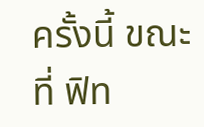ครั้งนี้ ขณะที่ ฟิท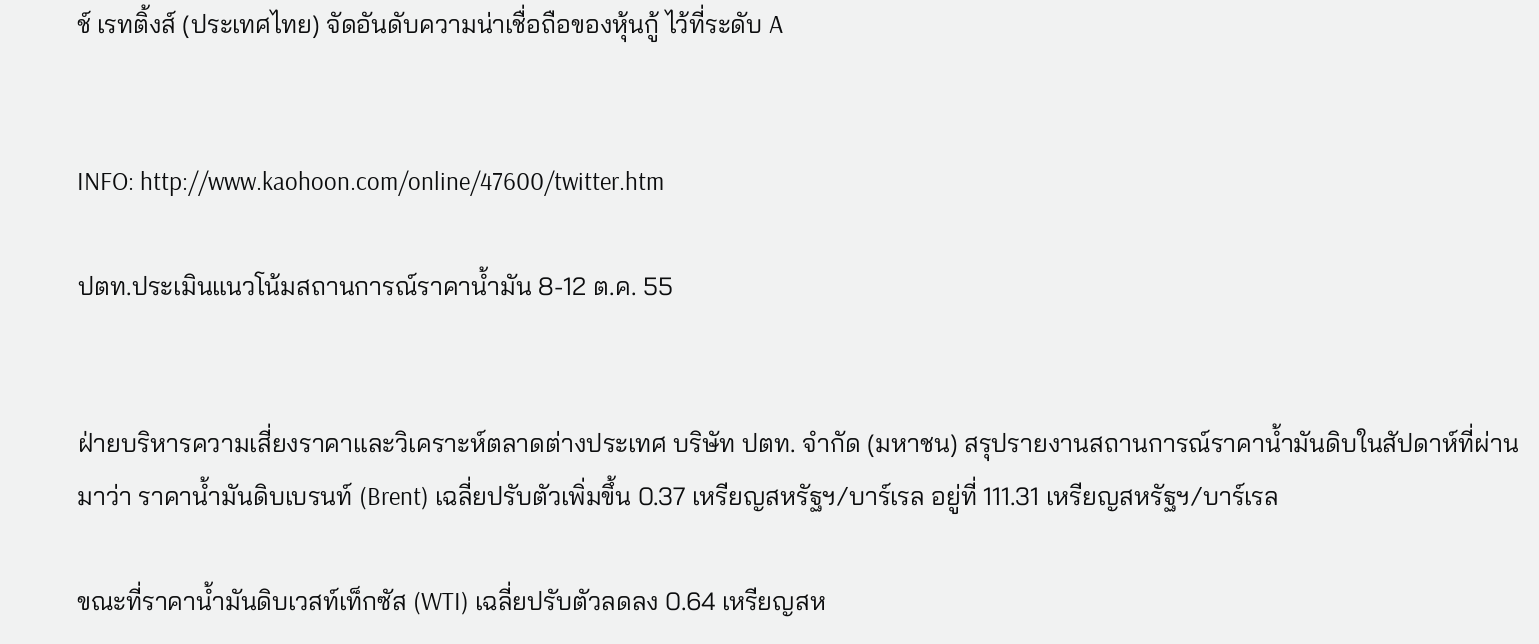ช์ เรทติ้งส์ (ประเทศไทย) จัดอันดับความน่าเชื่อถือของหุ้นกู้ ไว้ที่ระดับ A


INFO: http://www.kaohoon.com/online/47600/twitter.htm

ปตท.ประเมินแนวโน้มสถานการณ์ราคาน้ำมัน 8-12 ต.ค. 55


ฝ่ายบริหารความเสี่ยงราคาและวิเคราะห์ตลาดต่างประเทศ บริษัท ปตท. จำกัด (มหาชน) สรุปรายงานสถานการณ์ราคาน้ำมันดิบในสัปดาห์ที่ผ่านมาว่า ราคาน้ำมันดิบเบรนท์ (Brent) เฉลี่ยปรับตัวเพิ่มขึ้น 0.37 เหรียญสหรัฐฯ/บาร์เรล อยู่ที่ 111.31 เหรียญสหรัฐฯ/บาร์เรล

ขณะที่ราคาน้ำมันดิบเวสท์เท็กซัส (WTI) เฉลี่ยปรับตัวลดลง 0.64 เหรียญสห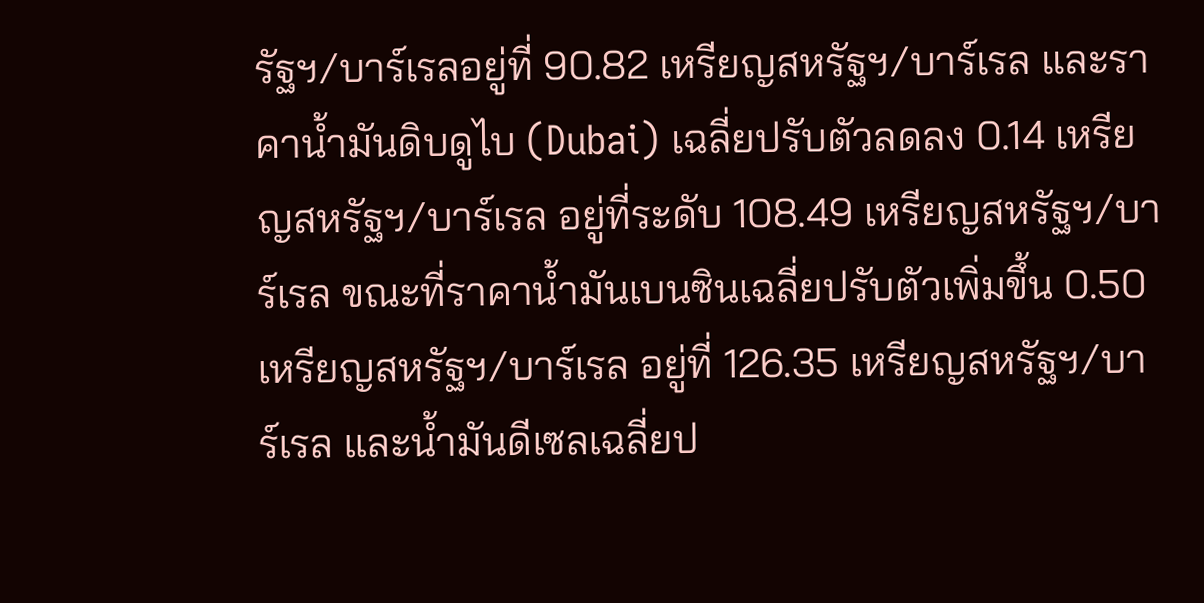รัฐฯ/บาร์เรลอยู่ที่ 90.82 เหรียญสหรัฐฯ/บาร์เรล และราคาน้ำมันดิบดูไบ (Dubai) เฉลี่ยปรับตัวลดลง 0.14 เหรียญสหรัฐฯ/บาร์เรล อยู่ที่ระดับ 108.49 เหรียญสหรัฐฯ/บาร์เรล ขณะที่ราคาน้ำมันเบนซินเฉลี่ยปรับตัวเพิ่มขึ้น 0.50 เหรียญสหรัฐฯ/บาร์เรล อยู่ที่ 126.35 เหรียญสหรัฐฯ/บาร์เรล และน้ำมันดีเซลเฉลี่ยป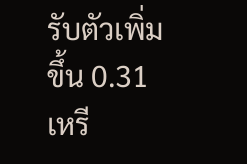รับตัวเพิ่มขึ้น 0.31 เหรี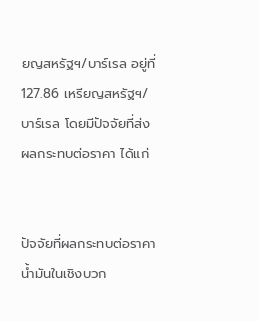ยญสหรัฐฯ/บาร์เรล อยู่ที่ 127.86 เหรียญสหรัฐฯ/บาร์เรล โดยมีปัจจัยที่ส่งผลกระทบต่อราคา ได้แก่


ปัจจัยที่ผลกระทบต่อราคาน้ำมันในเชิงบวก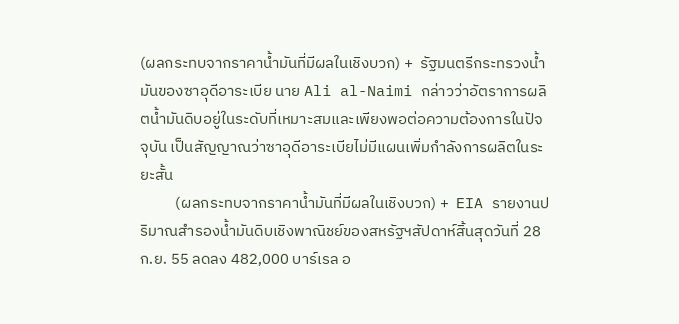(ผลกระทบจากราคาน้ำมันที่มีผลในเชิงบวก) +  รัฐมนตรีกระทรวงน้ำมันของซาอุดีอาระเบีย นาย Ali al-Naimi กล่าวว่าอัตราการผลิตน้ำมันดิบอยู่ในระดับที่เหมาะสมและเพียงพอต่อความต้องการในปัจจุบัน เป็นสัญญาณว่าซาอุดีอาระเบียไม่มีแผนเพิ่มกำลังการผลิตในระยะสั้น
          (ผลกระทบจากราคาน้ำมันที่มีผลในเชิงบวก) +  EIA รายงานปริมาณสำรองน้ำมันดิบเชิงพาณิชย์ของสหรัฐฯสัปดาห์สิ้นสุดวันที่ 28 ก.ย. 55 ลดลง 482,000 บาร์เรล อ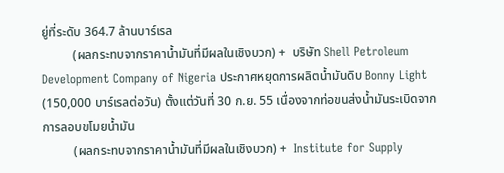ยู่ที่ระดับ 364.7 ล้านบาร์เรล
          (ผลกระทบจากราคาน้ำมันที่มีผลในเชิงบวก) +  บริษัท Shell Petroleum Development Company of Nigeria ประกาศหยุดการผลิตน้ำมันดิบ Bonny Light (150,000 บาร์เรลต่อวัน) ตั้งแต่วันที่ 30 ก.ย. 55 เนื่องจากท่อขนส่งน้ำมันระเบิดจากการลอบขโมยน้ำมัน
          (ผลกระทบจากราคาน้ำมันที่มีผลในเชิงบวก) +  Institute for Supply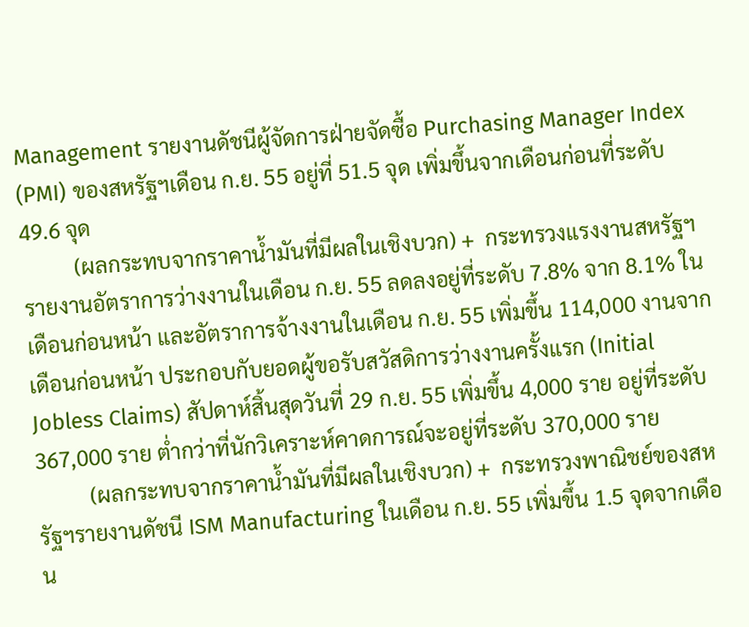Management รายงานดัชนีผู้จัดการฝ่ายจัดซื้อ Purchasing Manager Index  (PMI) ของสหรัฐฯเดือน ก.ย. 55 อยู่ที่ 51.5 จุด เพิ่มขึ้นจากเดือนก่อนที่ระดับ 49.6 จุด
          (ผลกระทบจากราคาน้ำมันที่มีผลในเชิงบวก) +  กระทรวงแรงงานสหรัฐฯ รายงานอัตราการว่างงานในเดือน ก.ย. 55 ลดลงอยู่ที่ระดับ 7.8% จาก 8.1% ในเดือนก่อนหน้า และอัตราการจ้างงานในเดือน ก.ย. 55 เพิ่มขึ้น 114,000 งานจากเดือนก่อนหน้า ประกอบกับยอดผู้ขอรับสวัสดิการว่างงานครั้งแรก (Initial Jobless Claims) สัปดาห์สิ้นสุดวันที่ 29 ก.ย. 55 เพิ่มขึ้น 4,000 ราย อยู่ที่ระดับ 367,000 ราย ต่ำกว่าที่นักวิเคราะห์คาดการณ์จะอยู่ที่ระดับ 370,000 ราย
          (ผลกระทบจากราคาน้ำมันที่มีผลในเชิงบวก) +  กระทรวงพาณิชย์ของสหรัฐฯรายงานดัชนี ISM Manufacturing ในเดือน ก.ย. 55 เพิ่มขึ้น 1.5 จุดจากเดือน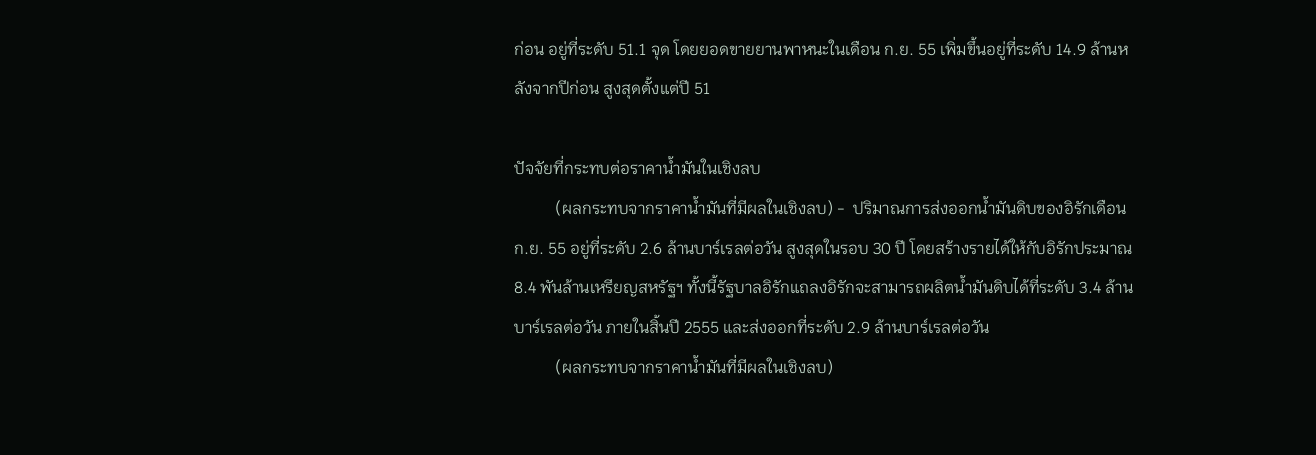ก่อน อยู่ที่ระดับ 51.1 จุด โดยยอดขายยานพาหนะในเดือน ก.ย. 55 เพิ่มขึ้นอยู่ที่ระดับ 14.9 ล้านหลังจากปีก่อน สูงสุดตั้งแต่ปี 51

ปัจจัยที่กระทบต่อราคาน้ำมันในเชิงลบ
          (ผลกระทบจากราคาน้ำมันที่มีผลในเชิงลบ) -  ปริมาณการส่งออกน้ำมันดิบของอิรักเดือน ก.ย. 55 อยู่ที่ระดับ 2.6 ล้านบาร์เรลต่อวัน สูงสุดในรอบ 30 ปี โดยสร้างรายได้ให้กับอิรักประมาณ 8.4 พันล้านเหรียญสหรัฐฯ ทั้งนี้รัฐบาลอิรักแถลงอิรักจะสามารถผลิตน้ำมันดิบได้ที่ระดับ 3.4 ล้านบาร์เรลต่อวัน ภายในสิ้นปี 2555 และส่งออกที่ระดับ 2.9 ล้านบาร์เรลต่อวัน
          (ผลกระทบจากราคาน้ำมันที่มีผลในเชิงลบ)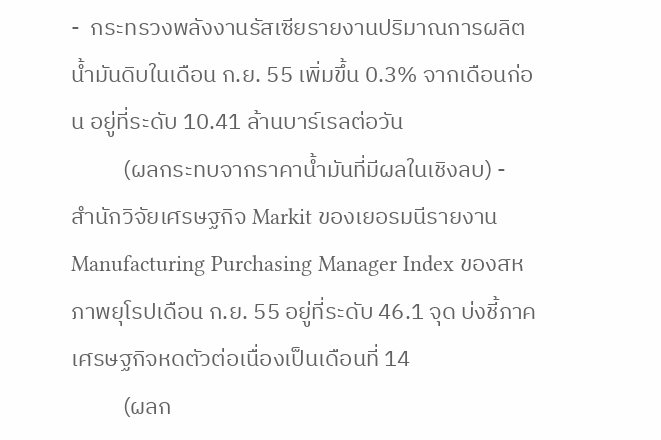-  กระทรวงพลังงานรัสเซียรายงานปริมาณการผลิตน้ำมันดิบในเดือน ก.ย. 55 เพิ่มขึ้น 0.3% จากเดือนก่อน อยู่ที่ระดับ 10.41 ล้านบาร์เรลต่อวัน
          (ผลกระทบจากราคาน้ำมันที่มีผลในเชิงลบ) -  สำนักวิจัยเศรษฐกิจ Markit ของเยอรมนีรายงาน Manufacturing Purchasing Manager Index ของสหภาพยุโรปเดือน ก.ย. 55 อยู่ที่ระดับ 46.1 จุด บ่งชี้ภาคเศรษฐกิจหดตัวต่อเนื่องเป็นเดือนที่ 14
          (ผลก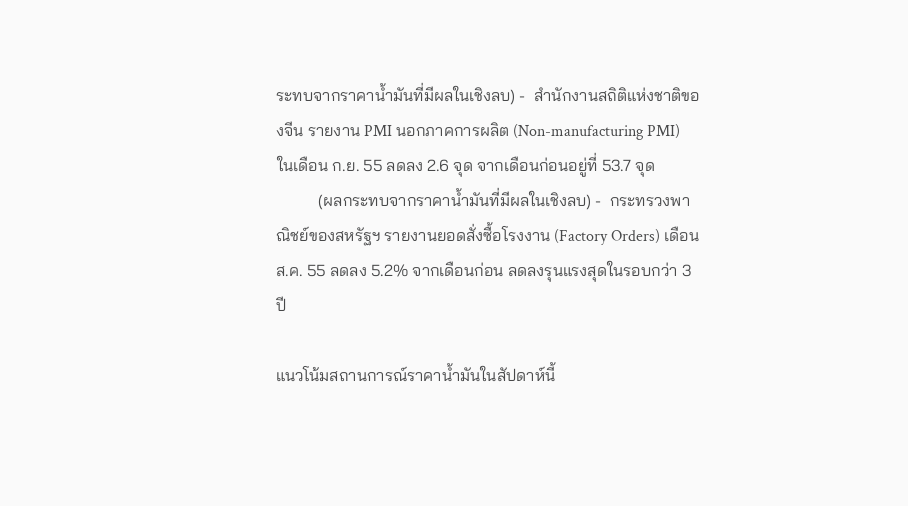ระทบจากราคาน้ำมันที่มีผลในเชิงลบ) -  สำนักงานสถิติแห่งชาติของจีน รายงาน PMI นอกภาคการผลิต (Non-manufacturing PMI) ในเดือน ก.ย. 55 ลดลง 2.6 จุด จากเดือนก่อนอยู่ที่ 53.7 จุด
          (ผลกระทบจากราคาน้ำมันที่มีผลในเชิงลบ) -  กระทรวงพาณิชย์ของสหรัฐฯ รายงานยอดสั่งซื้อโรงงาน (Factory Orders) เดือน ส.ค. 55 ลดลง 5.2% จากเดือนก่อน ลดลงรุนแรงสุดในรอบกว่า 3 ปี

แนวโน้มสถานการณ์ราคาน้ำมันในสัปดาห์นี้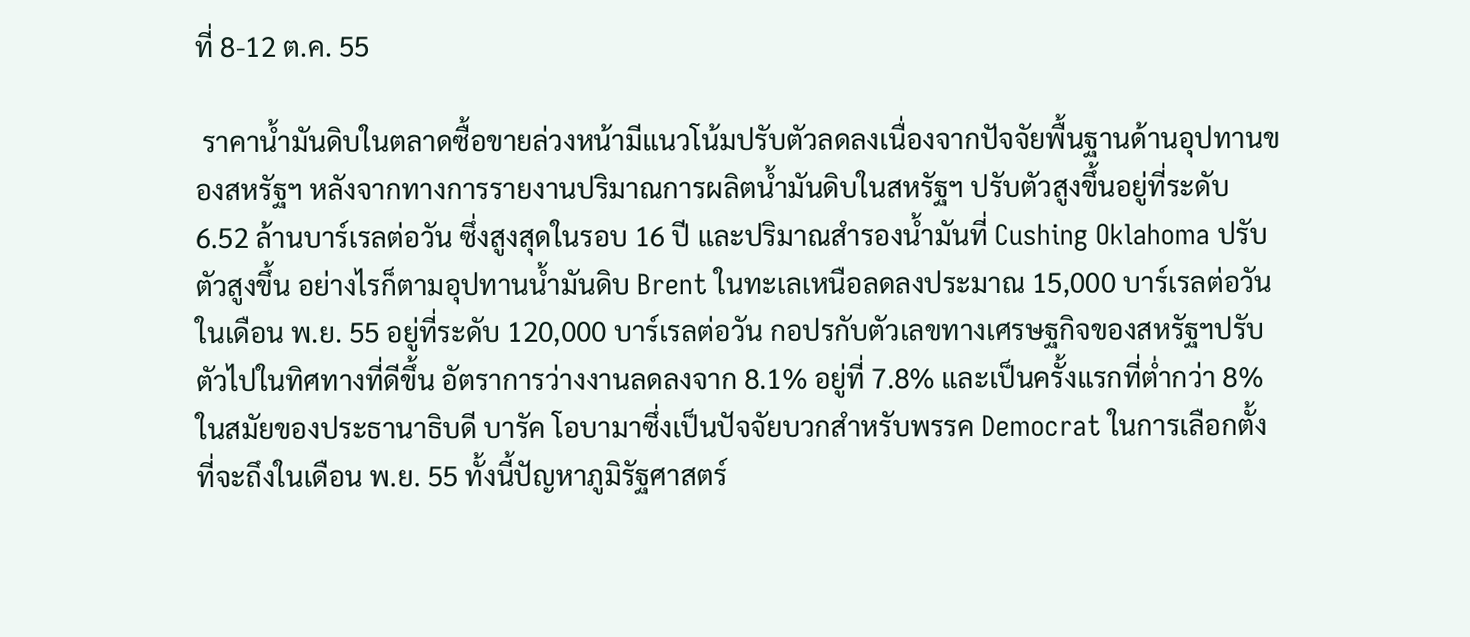ที่ 8-12 ต.ค. 55

 ราคาน้ำมันดิบในตลาดซื้อขายล่วงหน้ามีแนวโน้มปรับตัวลดลงเนื่องจากปัจจัยพื้นฐานด้านอุปทานของสหรัฐฯ หลังจากทางการรายงานปริมาณการผลิตน้ำมันดิบในสหรัฐฯ ปรับตัวสูงขึ้นอยู่ที่ระดับ 6.52 ล้านบาร์เรลต่อวัน ซึ่งสูงสุดในรอบ 16 ปี และปริมาณสำรองน้ำมันที่ Cushing Oklahoma ปรับตัวสูงขึ้น อย่างไรก็ตามอุปทานน้ำมันดิบ Brent ในทะเลเหนือลดลงประมาณ 15,000 บาร์เรลต่อวัน ในเดือน พ.ย. 55 อยู่ที่ระดับ 120,000 บาร์เรลต่อวัน กอปรกับตัวเลขทางเศรษฐกิจของสหรัฐฯปรับตัวไปในทิศทางที่ดีขึ้น อัตราการว่างงานลดลงจาก 8.1% อยู่ที่ 7.8% และเป็นครั้งแรกที่ต่ำกว่า 8% ในสมัยของประธานาธิบดี บารัค โอบามาซึ่งเป็นปัจจัยบวกสำหรับพรรค Democrat ในการเลือกตั้งที่จะถึงในเดือน พ.ย. 55 ทั้งนี้ปัญหาภูมิรัฐศาสตร์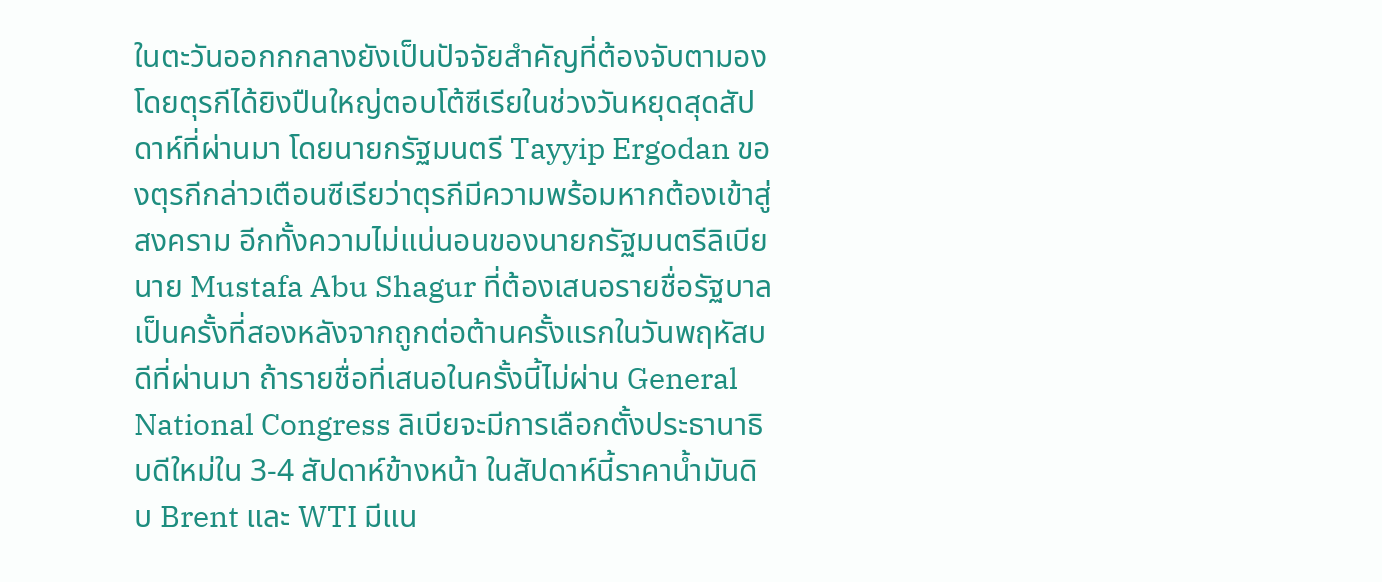ในตะวันออกกกลางยังเป็นปัจจัยสำคัญที่ต้องจับตามอง โดยตุรกีได้ยิงปืนใหญ่ตอบโต้ซีเรียในช่วงวันหยุดสุดสัปดาห์ที่ผ่านมา โดยนายกรัฐมนตรี Tayyip Ergodan ของตุรกีกล่าวเตือนซีเรียว่าตุรกีมีความพร้อมหากต้องเข้าสู่สงคราม อีกทั้งความไม่แน่นอนของนายกรัฐมนตรีลิเบีย นาย Mustafa Abu Shagur ที่ต้องเสนอรายชื่อรัฐบาลเป็นครั้งที่สองหลังจากถูกต่อต้านครั้งแรกในวันพฤหัสบดีที่ผ่านมา ถ้ารายชื่อที่เสนอในครั้งนี้ไม่ผ่าน General National Congress ลิเบียจะมีการเลือกตั้งประธานาธิบดีใหม่ใน 3-4 สัปดาห์ข้างหน้า ในสัปดาห์นี้ราคาน้ำมันดิบ Brent และ WTI มีแน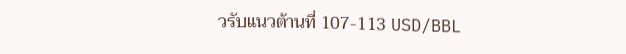วรับแนวต้านที่ 107-113 USD/BBL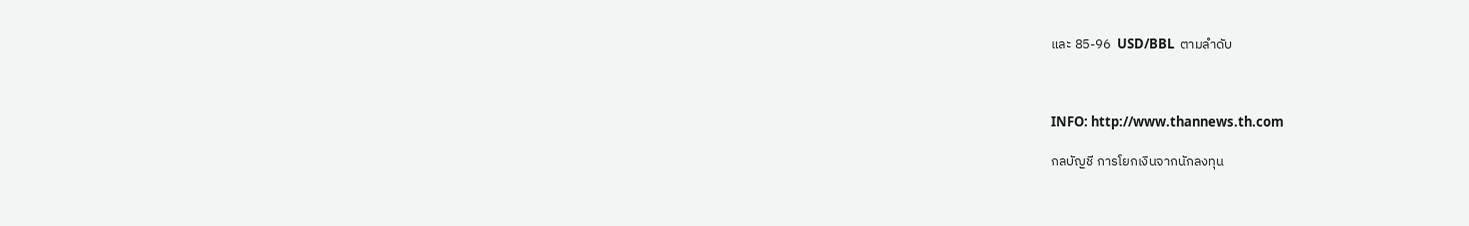และ 85-96  USD/BBL  ตามลำดับ



INFO: http://www.thannews.th.com

กลบัญชี การโยกเงินจากนักลงทุน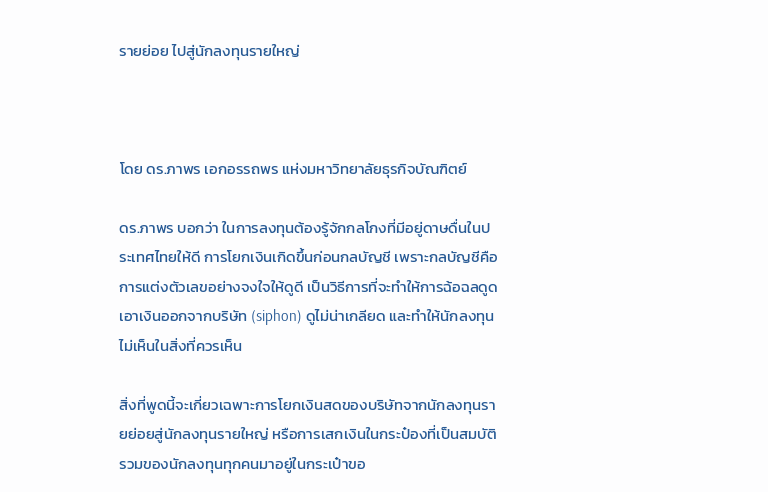รายย่อย ไปสู่นักลงทุนรายใหญ่



โดย ดร.ภาพร เอกอรรถพร แห่งมหาวิทยาลัยธุรกิจบัณฑิตย์

ดร.ภาพร บอกว่า ในการลงทุนต้องรู้จักกลโกงที่มีอยู่ดาษดื่นในประเทศไทยให้ดี การโยกเงินเกิดขึ้นก่อนกลบัญชี เพราะกลบัญชีคือการแต่งตัวเลขอย่างจงใจให้ดูดี เป็นวิธีการที่จะทำให้การฉ้อฉลดูดเอาเงินออกจากบริษัท (siphon) ดูไม่น่าเกลียด และทำให้นักลงทุนไม่เห็นในสิ่งที่ควรเห็น

สิ่งที่พูดนี้จะเกี่ยวเฉพาะการโยกเงินสดของบริษัทจากนักลงทุนรายย่อยสู่นักลงทุนรายใหญ่ หรือการเสกเงินในกระป๋องที่เป็นสมบัติรวมของนักลงทุนทุกคนมาอยู่ในกระเป๋าขอ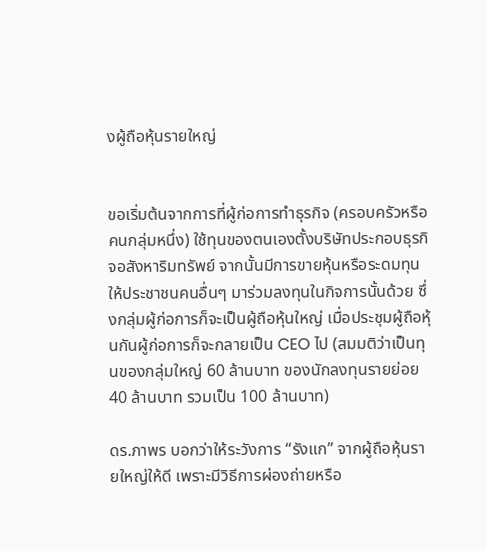งผู้ถือหุ้นรายใหญ่


ขอเริ่มต้นจากการที่ผู้ก่อการทำธุรกิจ (ครอบครัวหรือคนกลุ่มหนึ่ง) ใช้ทุนของตนเองตั้งบริษัทประกอบธุรกิจอสังหาริมทรัพย์ จากนั้นมีการขายหุ้นหรือระดมทุนให้ประชาชนคนอื่นๆ มาร่วมลงทุนในกิจการนั้นด้วย ซึ่งกลุ่มผู้ก่อการก็จะเป็นผู้ถือหุ้นใหญ่ เมื่อประชุมผู้ถือหุ้นกันผู้ก่อการก็จะกลายเป็น CEO ไป (สมมติว่าเป็นทุนของกลุ่มใหญ่ 60 ล้านบาท ของนักลงทุนรายย่อย 40 ล้านบาท รวมเป็น 100 ล้านบาท)

ดร.ภาพร บอกว่าให้ระวังการ “รังแก” จากผู้ถือหุ้นรายใหญ่ให้ดี เพราะมีวิธีการผ่องถ่ายหรือ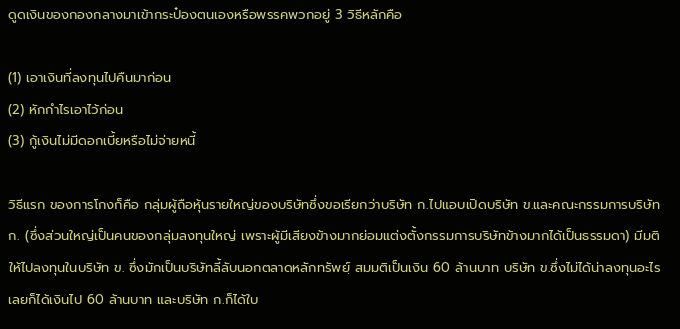ดูดเงินของกองกลางมาเข้ากระป๋องตนเองหรือพรรคพวกอยู่ 3 วิธีหลักคือ

(1) เอาเงินที่ลงทุนไปคืนมาก่อน
(2) หักกำไรเอาไว้ก่อน
(3) กู้เงินไม่มีดอกเบี้ยหรือไม่จ่ายหนี้

วิธีแรก ของการโกงก็คือ กลุ่มผู้ถือหุ้นรายใหญ่ของบริษัทซึ่งขอเรียกว่าบริษัท ก.ไปแอบเปิดบริษัท ข.และคณะกรรมการบริษัท ก. (ซึ่งส่วนใหญ่เป็นคนของกลุ่มลงทุนใหญ่ เพราะผู้มีเสียงข้างมากย่อมแต่งตั้งกรรมการบริษัทข้างมากได้เป็นธรรมดา) มีมติให้ไปลงทุนในบริษัท ข. ซึ่งมักเป็นบริษัทลี้ลับนอกตลาดหลักทรัพยฺ์ สมมติเป็นเงิน 60 ล้านบาท บริษัท ข.ซึ่งไม่ได้น่าลงทุนอะไรเลยก็ได้เงินไป 60 ล้านบาท และบริษัท ก.ก็ได้ใบ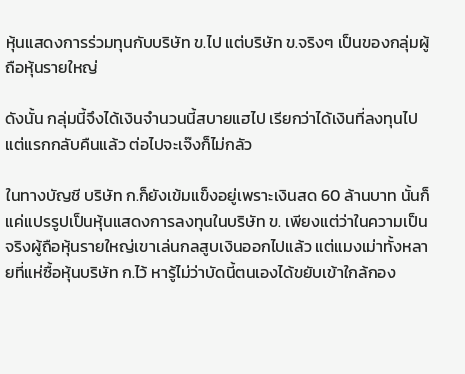หุ้นแสดงการร่วมทุนกับบริษัท ข.ไป แต่บริษัท ข.จริงๆ เป็นของกลุ่มผู้ถือหุ้นรายใหญ่

ดังนั้น กลุ่มนี้จึงได้เงินจำนวนนี้สบายแฮไป เรียกว่าได้เงินที่ลงทุนไปแต่แรกกลับคืนแล้ว ต่อไปจะเจ๊งก็ไม่กลัว

ในทางบัญชี บริษัท ก.ก็ยังเข้มแข็งอยู่เพราะเงินสด 60 ล้านบาท นั้นก็แค่แปรรูปเป็นหุ้นแสดงการลงทุนในบริษัท ข. เพียงแต่ว่าในความเป็นจริงผู้ถือหุ้นรายใหญ่เขาเล่นกลสูบเงินออกไปแล้ว แต่แมงเม่าทั้งหลายที่แห่ซื้อหุ้นบริษัท ก.ไว้ หารู้ไม่ว่าบัดนี้ตนเองได้ขยับเข้าใกล้กอง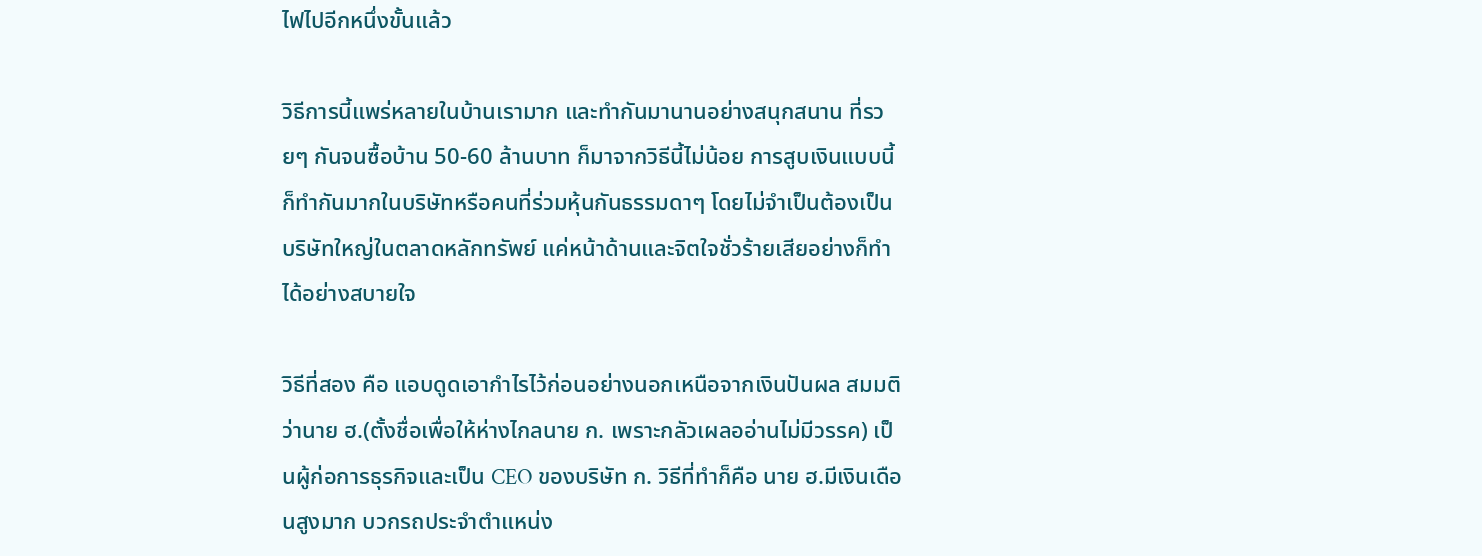ไฟไปอีกหนึ่งขั้นแล้ว

วิธีการนี้แพร่หลายในบ้านเรามาก และทำกันมานานอย่างสนุกสนาน ที่รวยๆ กันจนซื้อบ้าน 50-60 ล้านบาท ก็มาจากวิธีนี้ไม่น้อย การสูบเงินแบบนี้ก็ทำกันมากในบริษัทหรือคนที่ร่วมหุ้นกันธรรมดาๆ โดยไม่จำเป็นต้องเป็นบริษัทใหญ่ในตลาดหลักทรัพย์ แค่หน้าด้านและจิตใจชั่วร้ายเสียอย่างก็ทำได้อย่างสบายใจ

วิธีที่สอง คือ แอบดูดเอากำไรไว้ก่อนอย่างนอกเหนือจากเงินปันผล สมมติว่านาย ฮ.(ตั้งชื่อเพื่อให้ห่างไกลนาย ก. เพราะกลัวเผลออ่านไม่มีวรรค) เป็นผู้ก่อการธุรกิจและเป็น CEO ของบริษัท ก. วิธีที่ทำก็คือ นาย ฮ.มีเงินเดือนสูงมาก บวกรถประจำตำแหน่ง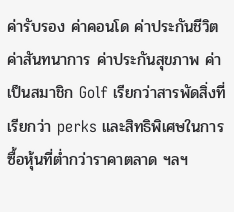ค่ารับรอง ค่าคอนโด ค่าประกันชีวิต ค่าสันทนาการ ค่าประกันสุขภาพ ค่าเป็นสมาชิก Golf เรียกว่าสารพัดสิ่งที่เรียกว่า perks และสิทธิพิเศษในการซื้อหุ้นที่ต่ำกว่าราคาตลาด ฯลฯ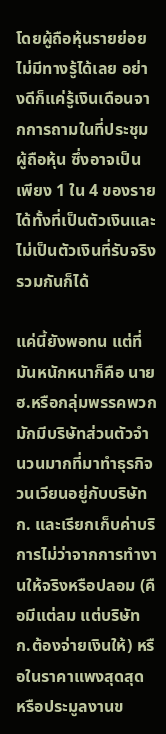โดยผู้ถือหุ้นรายย่อยไม่มีทางรู้ได้เลย อย่างดีก็แค่รู้เงินเดือนจากการถามในที่ประชุมผู้ถือหุ้น ซึ่งอาจเป็นเพียง 1 ใน 4 ของรายได้ทั้งที่เป็นตัวเงินและไม่เป็นตัวเงินที่รับจริงรวมกันก็ได้

แค่นี้ยังพอทน แต่ที่มันหนักหนาก็คือ นาย ฮ.หรือกลุ่มพรรคพวกมักมีบริษัทส่วนตัวจำนวนมากที่มาทำธุรกิจวนเวียนอยู่กับบริษัท ก. และเรียกเก็บค่าบริการไม่ว่าจากการทำงานให้จริงหรือปลอม (คือมีแต่ลม แต่บริษัท ก.ต้องจ่ายเงินให้) หรือในราคาแพงสุดสุด หรือประมูลงานข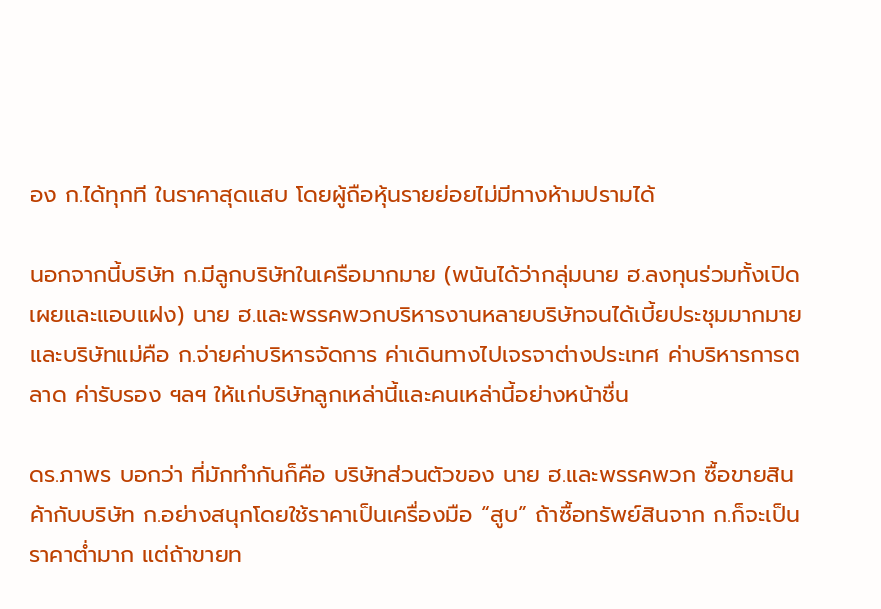อง ก.ได้ทุกที ในราคาสุดแสบ โดยผู้ถือหุ้นรายย่อยไม่มีทางห้ามปรามได้

นอกจากนี้บริษัท ก.มีลูกบริษัทในเครือมากมาย (พนันได้ว่ากลุ่มนาย ฮ.ลงทุนร่วมทั้งเปิดเผยและแอบแฝง) นาย ฮ.และพรรคพวกบริหารงานหลายบริษัทจนได้เบี้ยประชุมมากมาย และบริษัทแม่คือ ก.จ่ายค่าบริหารจัดการ ค่าเดินทางไปเจรจาต่างประเทศ ค่าบริหารการตลาด ค่ารับรอง ฯลฯ ให้แก่บริษัทลูกเหล่านี้และคนเหล่านี้อย่างหน้าชื่น

ดร.ภาพร บอกว่า ที่มักทำกันก็คือ บริษัทส่วนตัวของ นาย ฮ.และพรรคพวก ซื้อขายสินค้ากับบริษัท ก.อย่างสนุกโดยใช้ราคาเป็นเครื่องมือ “สูบ” ถ้าซื้อทรัพย์สินจาก ก.ก็จะเป็นราคาต่ำมาก แต่ถ้าขายท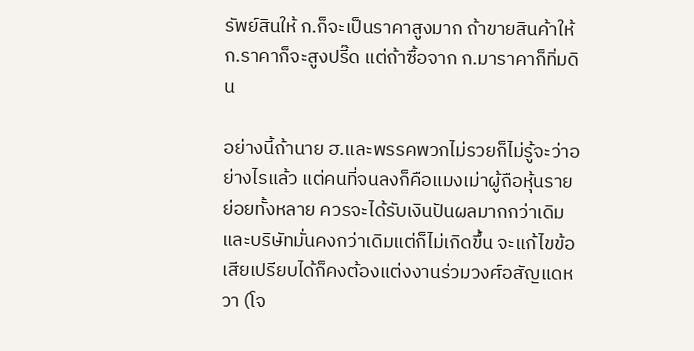รัพย์สินให้ ก.ก็จะเป็นราคาสูงมาก ถ้าขายสินค้าให้ ก.ราคาก็จะสูงปรี๊ด แต่ถ้าซื้อจาก ก.มาราคาก็ทิ่มดิน

อย่างนี้ถ้านาย ฮ.และพรรคพวกไม่รวยก็ไม่รู้จะว่าอย่างไรแล้ว แต่คนที่จนลงก็คือแมงเม่าผู้ถือหุ้นรายย่อยทั้งหลาย ควรจะได้รับเงินปันผลมากกว่าเดิม และบริษัทมั่นคงกว่าเดิมแต่ก็ไม่เกิดขึ้น จะแก้ไขข้อเสียเปรียบได้ก็คงต้องแต่งงานร่วมวงศ์อสัญแดหวา (โจ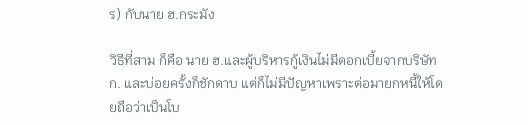ร) กับนาย ฮ.กระมัง

วิธีที่สาม ก็คือ นาย ฮ.และผู้บริหารกู้เงินไม่มีดอกเบี้ยจากบริษัท ก. และบ่อยครั้งก็ชักดาบ แต่ก็ไม่มีปัญหาเพราะต่อมายกหนี้ให้โดยถือว่าเป็นโบ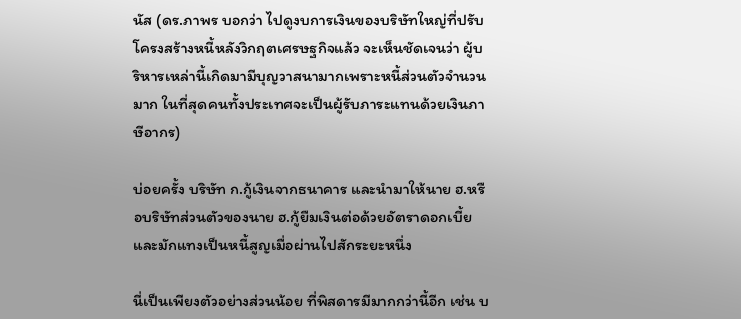นัส (ดร.ภาพร บอกว่า ไปดูงบการเงินของบริษัทใหญ่ที่ปรับโครงสร้างหนี้หลังวิกฤตเศรษฐกิจแล้ว จะเห็นชัดเจนว่า ผู้บริหารเหล่านี้เกิดมามีบุญวาสนามากเพราะหนี้ส่วนตัวจำนวนมาก ในที่สุดคนทั้งประเทศจะเป็นผู้รับภาระแทนด้วยเงินภาษีอากร)

บ่อยครั้ง บริษัท ก.กู้เงินจากธนาคาร และนำมาให้นาย ฮ.หรือบริษัทส่วนตัวของนาย ฮ.กู้ยืมเงินต่อด้วยอัตราดอกเบี้ยและมักแทงเป็นหนี้สูญเมื่อผ่านไปสักระยะหนึ่ง

นี่เป็นเพียงตัวอย่างส่วนน้อย ที่พิสดารมีมากกว่านี้อีก เช่น บ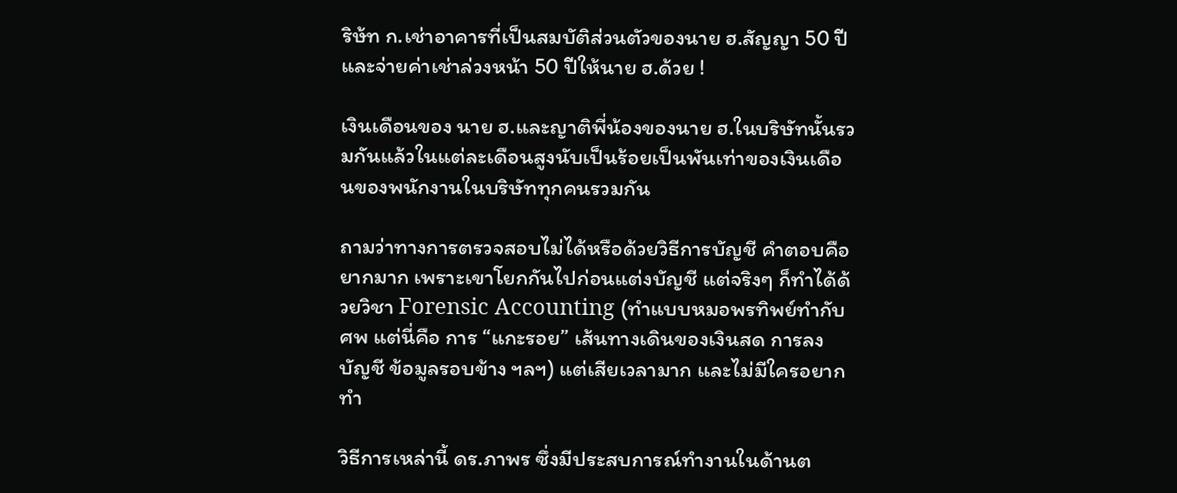ริษ้ท ก.เช่าอาคารที่เป็นสมบัติส่วนตัวของนาย ฮ.สัญญา 50 ปี และจ่ายค่าเช่าล่วงหน้า 50 ปีให้นาย ฮ.ด้วย !

เงินเดือนของ นาย ฮ.และญาติพี่น้องของนาย ฮ.ในบริษัทนั้นรวมกันแล้วในแต่ละเดือนสูงนับเป็นร้อยเป็นพันเท่าของเงินเดือนของพนักงานในบริษัททุกคนรวมกัน

ถามว่าทางการตรวจสอบไม่ได้หรือด้วยวิธีการบัญชี คำตอบคือ ยากมาก เพราะเขาโยกกันไปก่อนแต่งบัญชี แต่จริงๆ ก็ทำได้ด้วยวิชา Forensic Accounting (ทำแบบหมอพรทิพย์ทำกับศพ แต่นี่คือ การ “แกะรอย” เส้นทางเดินของเงินสด การลงบัญชี ข้อมูลรอบข้าง ฯลฯ) แต่เสียเวลามาก และไม่มีใครอยากทำ

วิธีการเหล่านี้ ดร.ภาพร ซึ่งมีประสบการณ์ทำงานในด้านต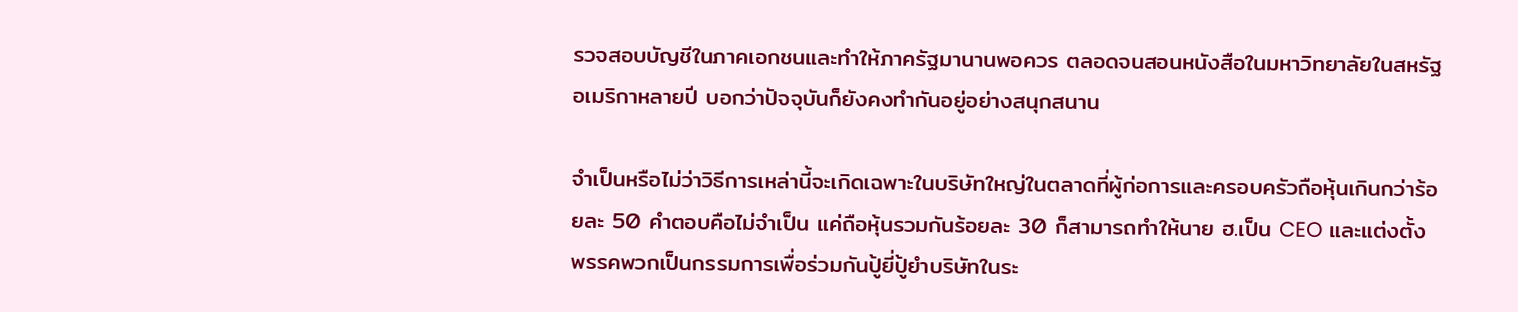รวจสอบบัญชีในภาคเอกชนและทำให้ภาครัฐมานานพอควร ตลอดจนสอนหนังสือในมหาวิทยาลัยในสหรัฐอเมริกาหลายปี บอกว่าปัจจุบันก็ยังคงทำกันอยู่อย่างสนุกสนาน

จำเป็นหรือไม่ว่าวิธีการเหล่านี้จะเกิดเฉพาะในบริษัทใหญ่ในตลาดที่ผู้ก่อการและครอบครัวถือหุ้นเกินกว่าร้อยละ 50 คำตอบคือไม่จำเป็น แค่ถือหุ้นรวมกันร้อยละ 30 ก็สามารถทำให้นาย ฮ.เป็น CEO และแต่งตั้งพรรคพวกเป็นกรรมการเพื่อร่วมกันปู้ยี่ปู้ยำบริษัทในระ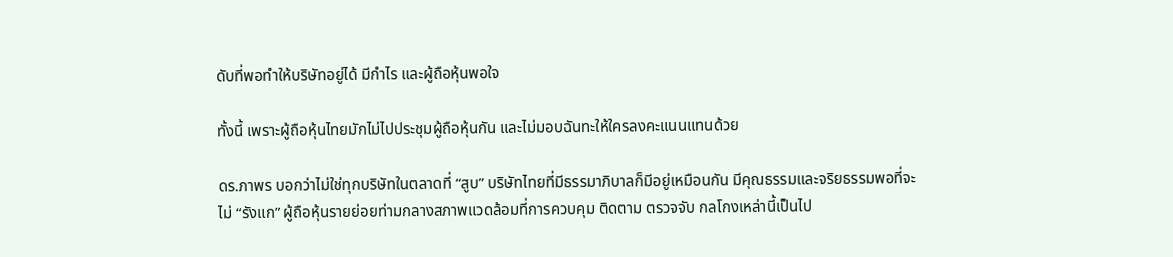ดับที่พอทำให้บริษัทอยู่ได้ มีกำไร และผู้ถือหุ้นพอใจ

ทั้งนี้ เพราะผู้ถือหุ้นไทยมักไม่ไปประชุมผู้ถือหุ้นกัน และไม่มอบฉันทะให้ใครลงคะแนนแทนด้วย

ดร.ภาพร บอกว่าไม่ใช่ทุกบริษัทในตลาดที่ “สูบ” บริษัทไทยที่มีธรรมาภิบาลก็มีอยู่เหมือนกัน มีคุณธรรมและจริยธรรมพอที่จะไม่ “รังแก” ผู้ถือหุ้นรายย่อยท่ามกลางสภาพแวดล้อมที่การควบคุม ติดตาม ตรวจจับ กลโกงเหล่านี้เป็นไป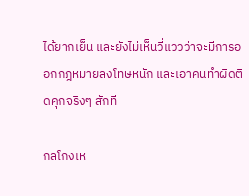ได้ยากเย็น และยังไม่เห็นวี่แววว่าจะมีการออกกฎหมายลงโทษหนัก และเอาคนทำผิดติดคุกจริงๆ สักที

กลโกงเห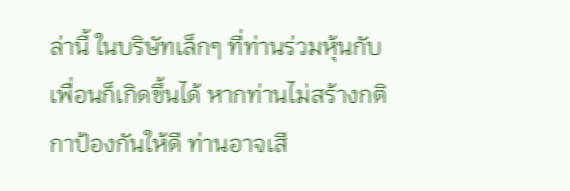ล่านี้ ในบริษัทเล็กๆ ที่ท่านร่วมหุ้นกับเพื่อนก็เกิดขึ้นได้ หากท่านไม่สร้างกติกาป้องกันให้ดี ท่านอาจเสี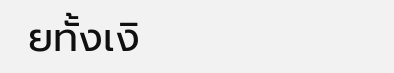ยทั้งเงิ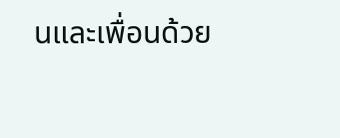นและเพื่อนด้วย